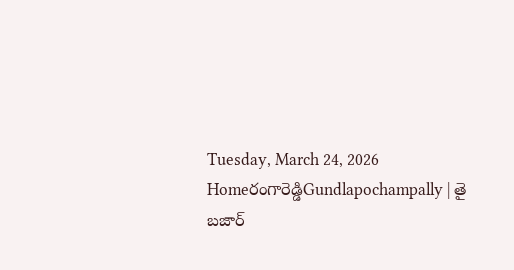Tuesday, March 24, 2026
Homeరంగారెడ్డిGundlapochampally | తై బజార్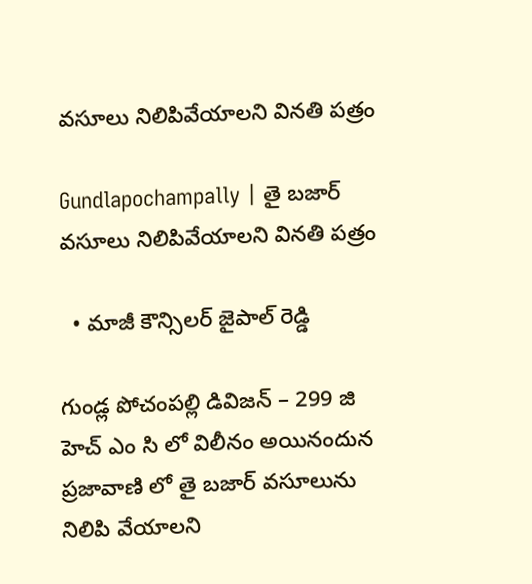వసూలు నిలిపివేయాలని వినతి పత్రం

Gundlapochampally | తై బజార్ వసూలు నిలిపివేయాలని వినతి పత్రం

  • మాజీ కౌన్సిలర్ జైపాల్ రెడ్డి

గుండ్ల పోచంపల్లి డివిజన్ – 299 జి హెచ్ ఎం సి లో విలీనం అయినందున ప్రజావాణి లో తై బజార్ వసూలును నిలిపి వేయాలని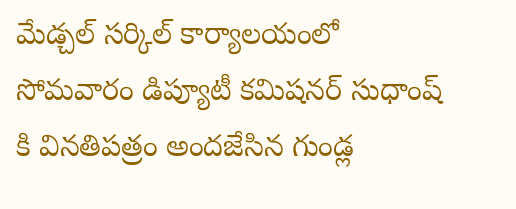మేడ్చల్ సర్కిల్ కార్యాలయంలో సోమవారం డిప్యూటీ కమిషనర్ సుధాంష్ కి వినతిపత్రం అందజేసిన గుండ్ల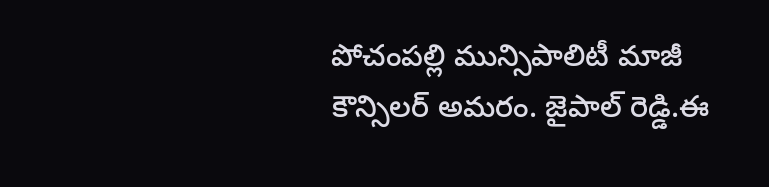పోచంపల్లి మున్సిపాలిటీ మాజీ కౌన్సిలర్ అమరం. జైపాల్ రెడ్డి.ఈ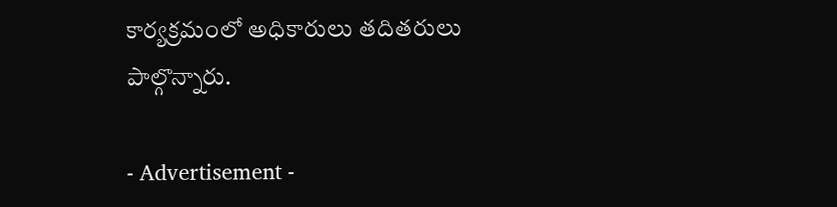కార్యక్రమంలో అధికారులు తదితరులు పాల్గొన్నారు.

- Advertisement -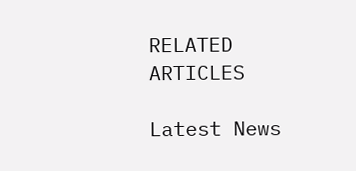RELATED ARTICLES

Latest News